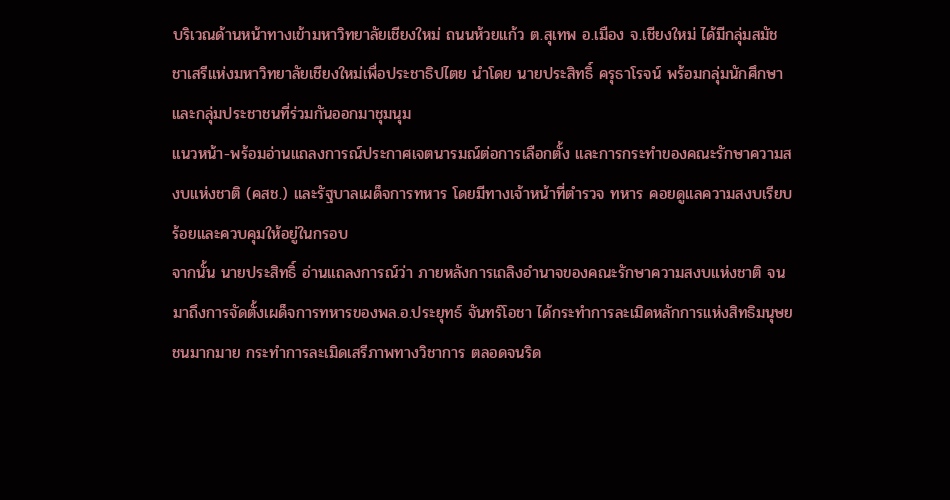บริเวณด้านหน้าทางเข้ามหาวิทยาลัยเชียงใหม่ ถนนห้วยแก้ว ต.สุเทพ อ.เมือง จ.เชียงใหม่ ได้มีกลุ่มสมัชชาเสรีแห่งมหาวิทยาลัยเชียงใหม่เพื่อประชาธิปไตย นำโดย นายประสิทธิ์ ครุธาโรจน์ พร้อมกลุ่มนักศึกษาและกลุ่มประชาชนที่ร่วมกันออกมาชุมนุม
แนวหน้า-พร้อมอ่านแถลงการณ์ประกาศเจตนารมณ์ต่อการเลือกตั้ง และการกระทำของคณะรักษาความสงบแห่งชาติ (คสช.) และรัฐบาลเผด็จการทหาร โดยมีทางเจ้าหน้าที่ตำรวจ ทหาร คอยดูแลความสงบเรียบร้อยและควบคุมให้อยู่ในกรอบ
จากนั้น นายประสิทธิ์ อ่านแถลงการณ์ว่า ภายหลังการเถลิงอำนาจของคณะรักษาความสงบแห่งชาติ จนมาถึงการจัดตั้งเผด็จการทหารของพล.อ.ประยุทธ์ จันทร์โอชา ได้กระทำการละเมิดหลักการแห่งสิทธิมนุษยชนมากมาย กระทำการละเมิดเสรีภาพทางวิชาการ ตลอดจนริด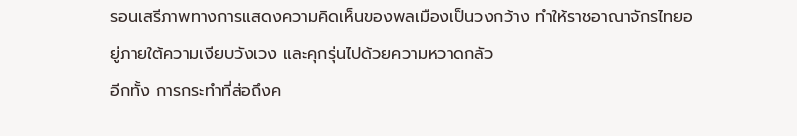รอนเสรีภาพทางการแสดงความคิดเห็นของพลเมืองเป็นวงกว้าง ทำให้ราชอาณาจักรไทยอยู่ภายใต้ความเงียบวังเวง และคุกรุ่นไปด้วยความหวาดกลัว
อีกทั้ง การกระทำที่ส่อถึงค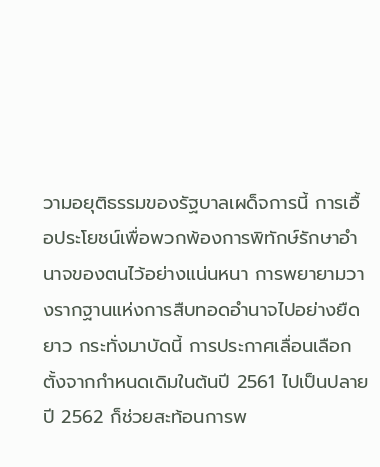วามอยุติธรรมของรัฐบาลเผด็จการนี้ การเอื้อประโยชน์เพื่อพวกพ้องการพิทักษ์รักษาอำนาจของตนไว้อย่างแน่นหนา การพยายามวางรากฐานแห่งการสืบทอดอำนาจไปอย่างยืดยาว กระทั่งมาบัดนี้ การประกาศเลื่อนเลือกตั้งจากกำหนดเดิมในต้นปี 2561 ไปเป็นปลายปี 2562 ก็ช่วยสะท้อนการพ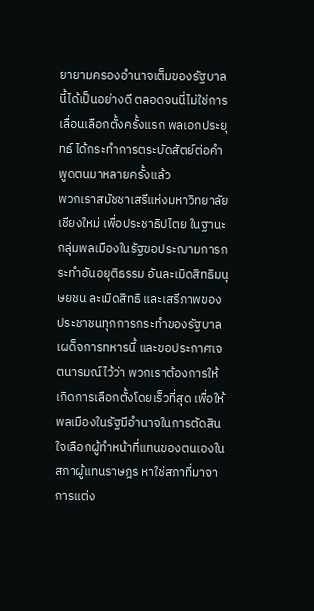ยายามครองอำนาจเต็มของรัฐบาลนี้ได้เป็นอย่างดี ตลอดจนนี่ไม่ใช่การเลื่อนเลือกตั้งครั้งแรก พลเอกประยุทธ์ ได้กระทำการตระบัดสัตย์ต่อคำพูดตนมาหลายครั้งแล้ว
พวกเราสมัชชาเสรีแห่งมหาวิทยาลัยเชียงใหม่ เพื่อประชาธิปไตย ในฐานะกลุ่มพลเมืองในรัฐขอประฌามการกระทำอันอยุติธรรม อันละเมิดสิทธิมนุษยชน ละเมิดสิทธิ และเสรีภาพของประชาชนทุกการกระทำของรัฐบาลเผด็จการทหารนี้ และขอประกาศเจตนารมณ์ไว้ว่า พวกเราต้องการให้เกิดการเลือกตั้งโดยเร็วที่สุด เพื่อให้พลเมืองในรัฐมีอำนาจในการตัดสินใจเลือกผู้ทำหน้าที่แทนของตนเองในสภาผู้แทนราษฎร หาใช่สภาที่มาจาการแต่ง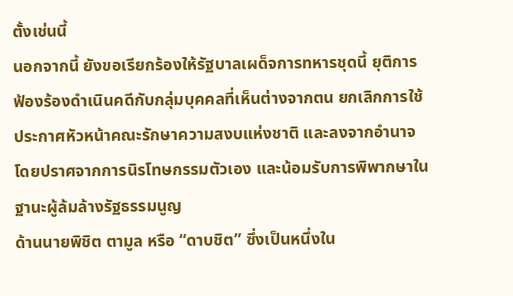ตั้งเช่นนี้
นอกจากนี้ ยังขอเรียกร้องให้รัฐบาลเผด็จการทหารชุดนี้ ยุติการฟ้องร้องดำเนินคดีกับกลุ่มบุคคลที่เห็นต่างจากตน ยกเลิกการใช้ประกาศหัวหน้าคณะรักษาความสงบแห่งชาติ และลงจากอำนาจโดยปราศจากการนิรโทษกรรมตัวเอง และน้อมรับการพิพากษาในฐานะผู้ล้มล้างรัฐธรรมนูญ
ด้านนายพิชิต ตามูล หรือ “ดาบชิต” ซึ่งเป็นหนึ่งใน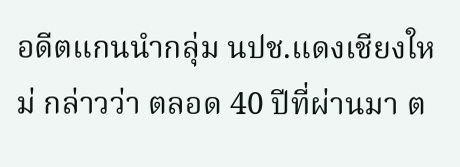อดีตแกนนำกลุ่ม นปช.แดงเชียงใหม่ กล่าวว่า ตลอด 40 ปีที่ผ่านมา ต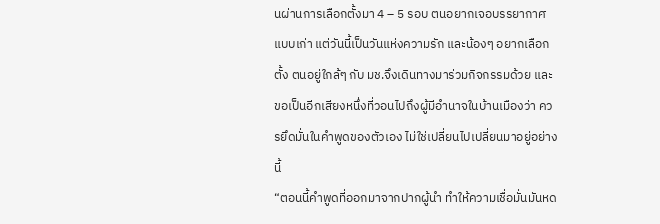นผ่านการเลือกตั้งมา 4 – 5 รอบ ตนอยากเจอบรรยากาศแบบเก่า แต่วันนี้เป็นวันแห่งความรัก และน้องๆ อยากเลือกตั้ง ตนอยู่ใกล้ๆ กับ มช.จึงเดินทางมาร่วมกิจกรรมด้วย และขอเป็นอีกเสียงหนึ่งที่วอนไปถึงผู้มีอำนาจในบ้านเมืองว่า ควรยึดมั่นในคำพูดของตัวเอง ไม่ใช่เปลี่ยนไปเปลี่ยนมาอยู่อย่างนี้
“ตอนนี้คำพูดที่ออกมาจากปากผู้นำ ทำให้ความเชื่อมั่นมันหด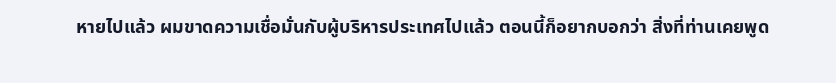หายไปแล้ว ผมขาดความเชื่อมั่นกับผู้บริหารประเทศไปแล้ว ตอนนี้ก็อยากบอกว่า สิ่งที่ท่านเคยพูด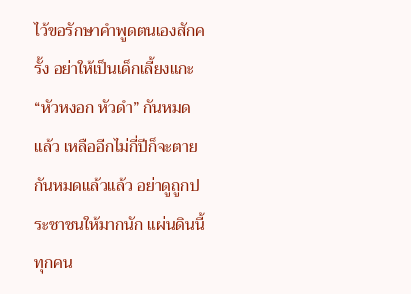ไว้ขอรักษาคำพูดตนเองสักครั้ง อย่าให้เป็นเด็กเลี้ยงแกะ “หัวหงอก หัวดำ” กันหมดแล้ว เหลืออีกไม่กี่ปีก็จะตายกันหมดแล้วแล้ว อย่าดูถูกประชาชนให้มากนัก แผ่นดินนี้ทุกคน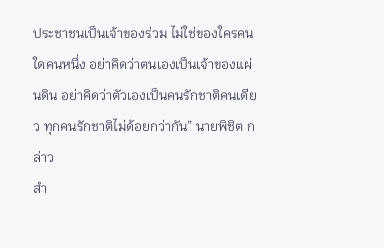ประชาชนเป็นเจ้าของร่วม ไม่ใช่ของใครคนใดคนหนึ่ง อย่าคิดว่าตนเองเป็นเจ้าของแผ่นดิน อย่าคิดว่าตัวเองเป็นคนรักชาติคนเดียว ทุกคนรักชาติไม่ด้อยกว่ากัน” นายพิชิต กล่าว
สำ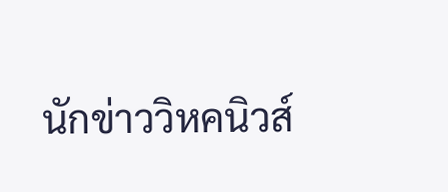นักข่าววิหคนิวส์